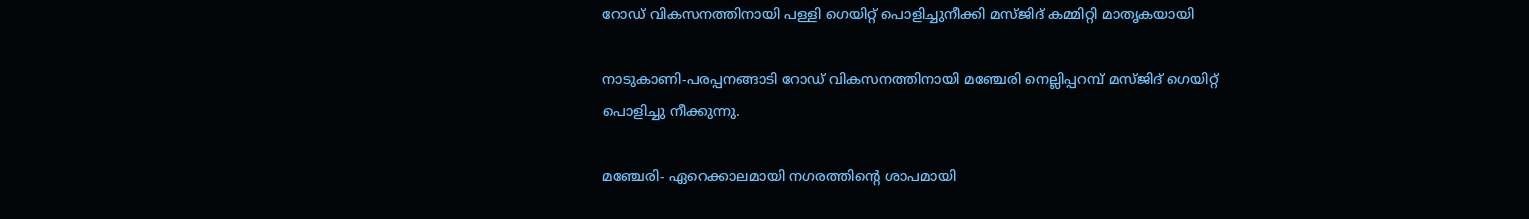റോഡ് വികസനത്തിനായി പള്ളി ഗെയിറ്റ് പൊളിച്ചുനീക്കി മസ്ജിദ് കമ്മിറ്റി മാതൃകയായി

നാടുകാണി-പരപ്പനങ്ങാടി റോഡ് വികസനത്തിനായി മഞ്ചേരി നെല്ലിപ്പറമ്പ് മസ്ജിദ് ഗെയിറ്റ് പൊളിച്ചു നീക്കുന്നു.

മഞ്ചേരി- ഏറെക്കാലമായി നഗരത്തിന്റെ ശാപമായി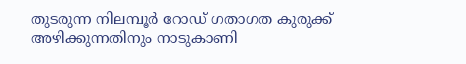തുടരുന്ന നിലമ്പൂര്‍ റോഡ് ഗതാഗത കുരുക്ക് അഴിക്കുന്നതിനും നാടുകാണി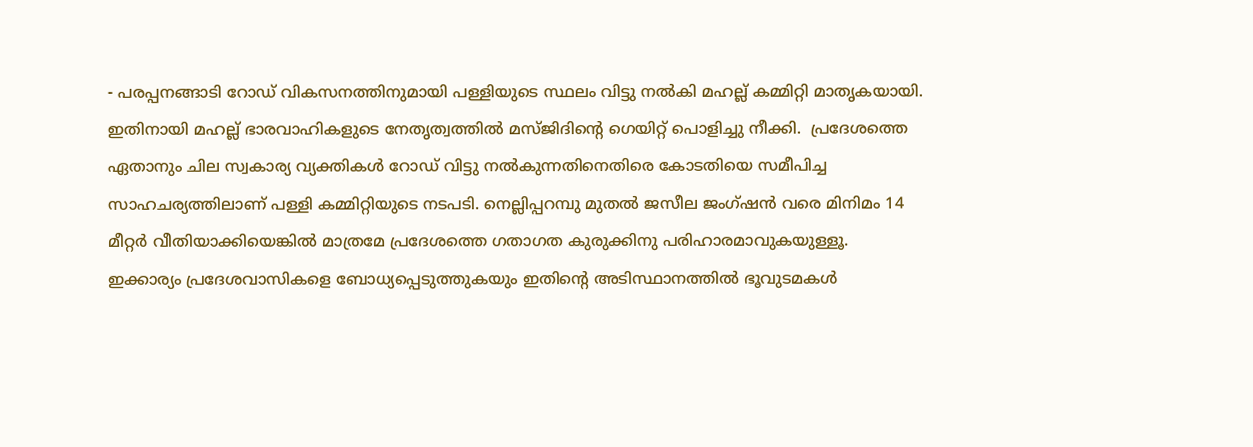- പരപ്പനങ്ങാടി റോഡ് വികസനത്തിനുമായി പള്ളിയുടെ സ്ഥലം വിട്ടു നല്‍കി മഹല്ല് കമ്മിറ്റി മാതൃകയായി.  ഇതിനായി മഹല്ല് ഭാരവാഹികളുടെ നേതൃത്വത്തില്‍ മസ്ജിദിന്റെ ഗെയിറ്റ് പൊളിച്ചു നീക്കി.  പ്രദേശത്തെ ഏതാനും ചില സ്വകാര്യ വ്യക്തികള്‍ റോഡ് വിട്ടു നല്‍കുന്നതിനെതിരെ കോടതിയെ സമീപിച്ച സാഹചര്യത്തിലാണ് പള്ളി കമ്മിറ്റിയുടെ നടപടി. നെല്ലിപ്പറമ്പു മുതല്‍ ജസീല ജംഗ്ഷന്‍ വരെ മിനിമം 14 മീറ്റര്‍ വീതിയാക്കിയെങ്കില്‍ മാത്രമേ പ്രദേശത്തെ ഗതാഗത കുരുക്കിനു പരിഹാരമാവുകയുള്ളൂ.  ഇക്കാര്യം പ്രദേശവാസികളെ ബോധ്യപ്പെടുത്തുകയും ഇതിന്റെ അടിസ്ഥാനത്തില്‍ ഭൂവുടമകള്‍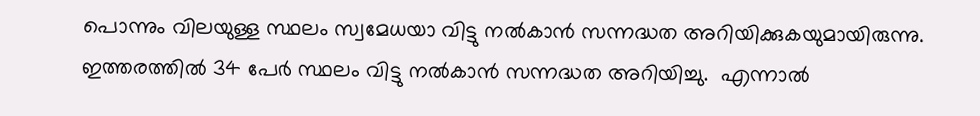പൊന്നും വിലയുള്ള സ്ഥലം സ്വമേധയാ വിട്ടു നല്‍കാന്‍ സന്നദ്ധത അറിയിക്കുകയുമായിരുന്നു.  ഇത്തരത്തില്‍ 34 പേര്‍ സ്ഥലം വിട്ടു നല്‍കാന്‍ സന്നദ്ധത അറിയിച്ചു.  എന്നാല്‍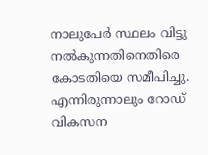നാലുപേര്‍ സ്ഥലം വിട്ടു നല്‍കുന്നതിനെതിരെ കോടതിയെ സമീപിച്ചു. എന്നിരുന്നാലും റോഡ് വികസന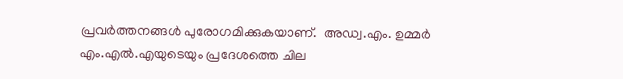പ്രവര്‍ത്തനങ്ങള്‍ പുരോഗമിക്കുകയാണ്.  അഡ്വ.എം. ഉമ്മര്‍ എം.എല്‍.എയുടെയും പ്രദേശത്തെ ചില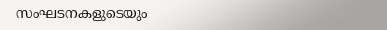സംഘടനകളുടെയും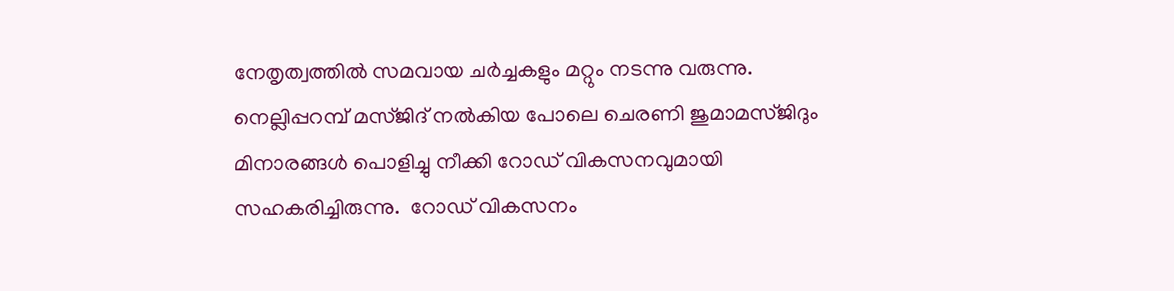നേതൃത്വത്തില്‍ സമവായ ചര്‍ച്ചകളും മറ്റും നടന്നു വരുന്നു. നെല്ലിപ്പറമ്പ് മസ്ജിദ് നല്‍കിയ പോലെ ചെരണി ജുമാമസ്ജിദും മിനാരങ്ങള്‍ പൊളിച്ചു നീക്കി റോഡ് വികസനവുമായി സഹകരിച്ചിരുന്നു.  റോഡ് വികസനം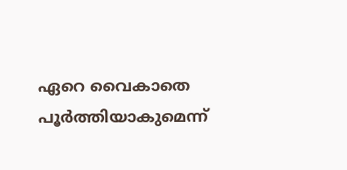ഏറെ വൈകാതെ പൂര്‍ത്തിയാകുമെന്ന്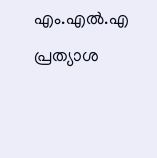എം.എല്‍.എ  പ്രത്യാശ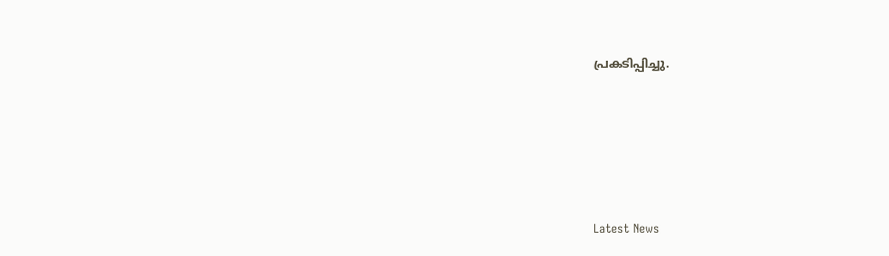പ്രകടിപ്പിച്ചു.





Latest News